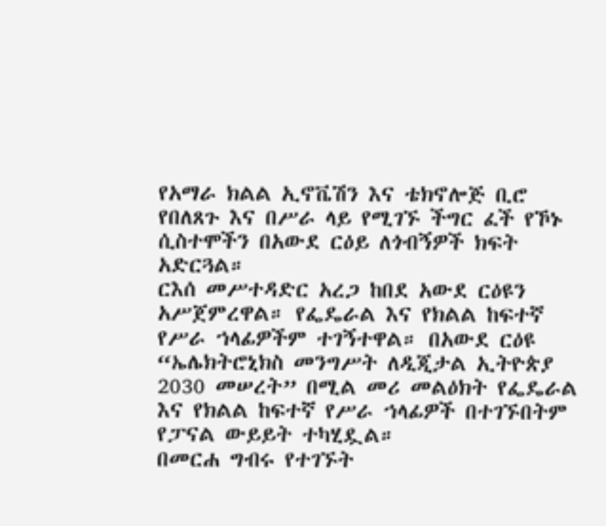የአማራ ክልል ኢኖቬሽን እና ቴክኖሎጅ ቢሮ የበለጸጉ እና በሥራ ላይ የሚገኙ ችግር ፈች የኾኑ ሲስተሞችን በአውደ ርዕይ ለጎብኝዎች ክፍት አድርጓል።
ርእሰ መሥተዳድር አረጋ ከበደ አውደ ርዕዩን አሥጀምረዋል። የፌዴራል እና የክልል ከፍተኛ የሥራ ኀላፊዎችም ተገኝተዋል። በአውደ ርዕዩ “ኤሌክትሮኒክስ መንግሥት ለዲጂታል ኢትዮጵያ 2030 መሠረት” በሚል መሪ መልዕክት የፌዴራል እና የክልል ከፍተኛ የሥራ ኀላፊዎች በተገኙበትም የፓናል ውይይት ተካሂዷል።
በመርሐ ግብሩ የተገኙት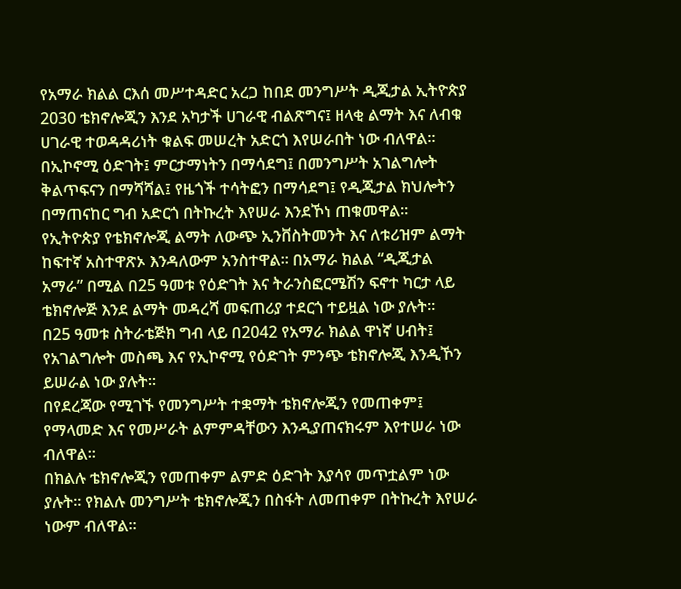የአማራ ክልል ርእሰ መሥተዳድር አረጋ ከበደ መንግሥት ዲጂታል ኢትዮጵያ 2030 ቴክኖሎጂን እንደ አካታች ሀገራዊ ብልጽግና፤ ዘላቂ ልማት እና ለብቁ ሀገራዊ ተወዳዳሪነት ቁልፍ መሠረት አድርጎ እየሠራበት ነው ብለዋል።
በኢኮኖሚ ዕድገት፤ ምርታማነትን በማሳደግ፤ በመንግሥት አገልግሎት ቅልጥፍናን በማሻሻል፤ የዜጎች ተሳትፎን በማሳደግ፤ የዲጂታል ክህሎትን በማጠናከር ግብ አድርጎ በትኩረት እየሠራ እንደኾነ ጠቁመዋል።
የኢትዮጵያ የቴክኖሎጂ ልማት ለውጭ ኢንቨስትመንት እና ለቱሪዝም ልማት ከፍተኛ አስተዋጽኦ እንዳለውም አንስተዋል። በአማራ ክልል “ዲጂታል አማራ” በሚል በ25 ዓመቱ የዕድገት እና ትራንስፎርሜሽን ፍኖተ ካርታ ላይ ቴክኖሎጅ እንደ ልማት መዳረሻ መፍጠሪያ ተደርጎ ተይዟል ነው ያሉት።
በ25 ዓመቱ ስትራቴጅክ ግብ ላይ በ2042 የአማራ ክልል ዋነኛ ሀብት፤ የአገልግሎት መስጫ እና የኢኮኖሚ የዕድገት ምንጭ ቴክኖሎጂ እንዲኾን ይሠራል ነው ያሉት።
በየደረጃው የሚገኙ የመንግሥት ተቋማት ቴክኖሎጂን የመጠቀም፤ የማላመድ እና የመሥራት ልምምዳቸውን እንዲያጠናክሩም እየተሠራ ነው ብለዋል።
በክልሉ ቴክኖሎጂን የመጠቀም ልምድ ዕድገት እያሳየ መጥቷልም ነው ያሉት። የክልሉ መንግሥት ቴክኖሎጂን በስፋት ለመጠቀም በትኩረት እየሠራ ነውም ብለዋል።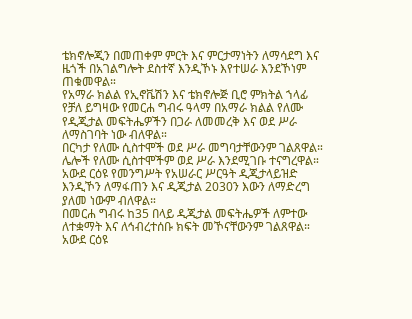ቴክኖሎጂን በመጠቀም ምርት እና ምርታማነትን ለማሳደግ እና ዜጎች በአገልግሎት ደስተኛ እንዲኾኑ እየተሠራ እንደኾነም ጠቁመዋል።
የአማራ ክልል የኢኖቬሽን እና ቴክኖሎጅ ቢሮ ምክትል ኀላፊ የቻለ ይግዛው የመርሐ ግብሩ ዓላማ በአማራ ክልል የለሙ የዲጂታል መፍትሔዎችን በጋራ ለመመረቅ እና ወደ ሥራ ለማስገባት ነው ብለዋል።
በርካታ የለሙ ሲስተሞች ወደ ሥራ መግባታቸውንም ገልጸዋል። ሌሎች የለሙ ሲስተሞችም ወደ ሥራ እንደሚገቡ ተናግረዋል።
አውደ ርዕዩ የመንግሥት የአሠራር ሥርዓት ዲጂታላይዝድ እንዲኾን ለማፋጠን እና ዲጂታል 2030ን እውን ለማድረግ ያለመ ነውም ብለዋል።
በመርሐ ግብሩ ከ35 በላይ ዲጂታል መፍትሔዎች ለምተው ለተቋማት እና ለኅብረተሰቡ ክፍት መኾናቸውንም ገልጸዋል።
አውደ ርዕዩ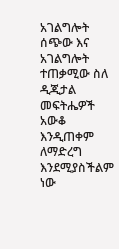አገልግሎት ሰጭው እና አገልግሎት ተጠቃሚው ስለ ዲጂታል መፍትሔዎች አውቆ እንዲጠቀም ለማድረግ እንደሚያስችልም ነው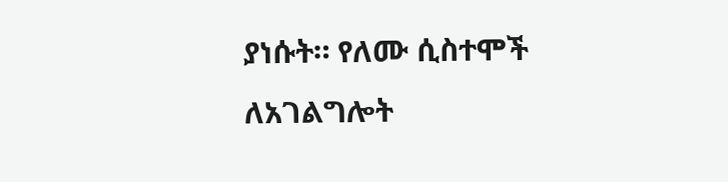ያነሱት። የለሙ ሲስተሞች ለአገልግሎት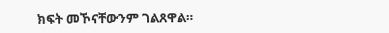ክፍት መኾናቸውንም ገልጸዋል።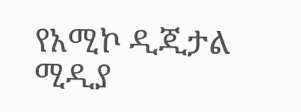የአሚኮ ዲጂታል ሚዲያ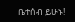ቤተሰብ ይሁኑ!